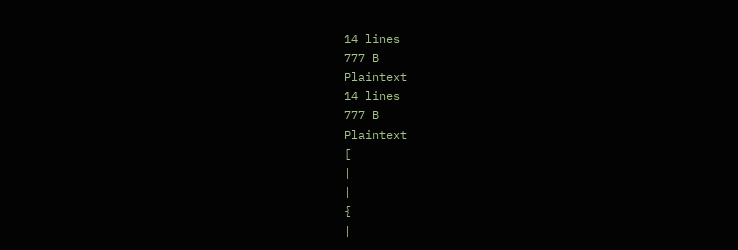14 lines
777 B
Plaintext
14 lines
777 B
Plaintext
[
|
|
{
|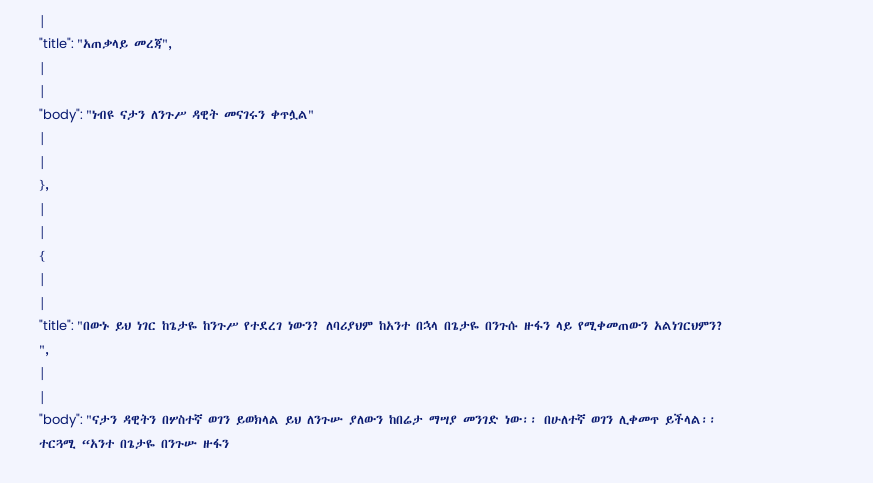|
"title": "አጠቃላይ መረጃ",
|
|
"body": "ነብዩ ናታን ለንጉሥ ዳዊት መናገሩን ቀጥሏል"
|
|
},
|
|
{
|
|
"title": "በውኑ ይህ ነገር ከጌታዬ ከንጉሥ የተደረገ ነውን? ለባሪያህም ከአንተ በኋላ በጌታዬ በንጉሱ ዙፋን ላይ የሚቀመጠውን አልነገርህምን? ",
|
|
"body": "ናታን ዳዊትን በሦስተኛ ወገን ይወክላል ይህ ለንጉሡ ያለውን ከበሬታ ማሣያ መንገድ ነው፡፡ በሁለተኛ ወገን ሊቀመጥ ይችላል፡፡ ተርጓሚ “አንተ በጌታዬ በንጉሡ ዙፋን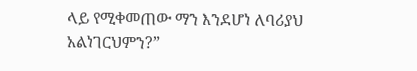ላይ የሚቀመጠው ማን እንደሆነ ለባሪያህ አልነገርህምን?”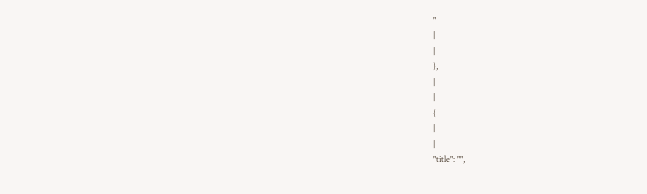"
|
|
},
|
|
{
|
|
"title": "",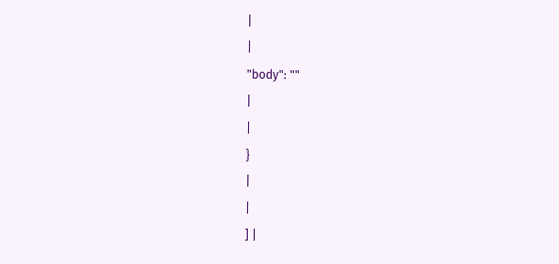|
|
"body": ""
|
|
}
|
|
] |